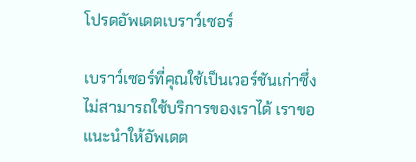โปรดอัพเดตเบราว์เซอร์

เบราว์เซอร์ที่คุณใช้เป็นเวอร์ชันเก่าซึ่งไม่สามารถใช้บริการของเราได้ เราขอแนะนำให้อัพเดต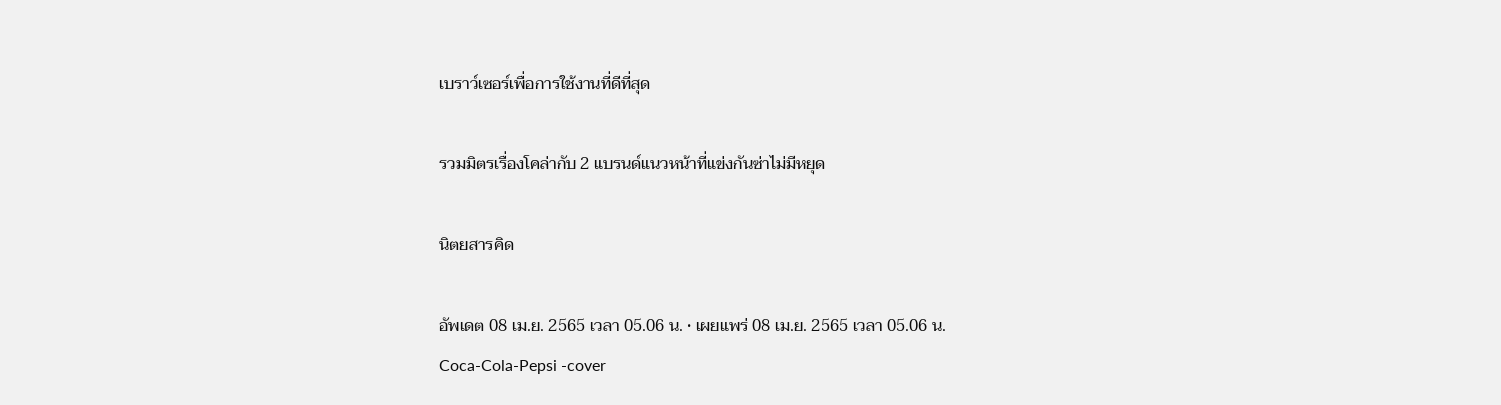เบราว์เซอร์เพื่อการใช้งานที่ดีที่สุด

รวมมิตรเรื่องโคล่ากับ 2 แบรนด์แนวหน้าที่แข่งกันซ่าไม่มีหยุด

นิตยสารคิด

อัพเดต 08 เม.ย. 2565 เวลา 05.06 น. • เผยแพร่ 08 เม.ย. 2565 เวลา 05.06 น.
Coca-Cola-Pepsi -cover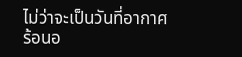ไม่ว่าจะเป็นวันที่อากาศร้อนอ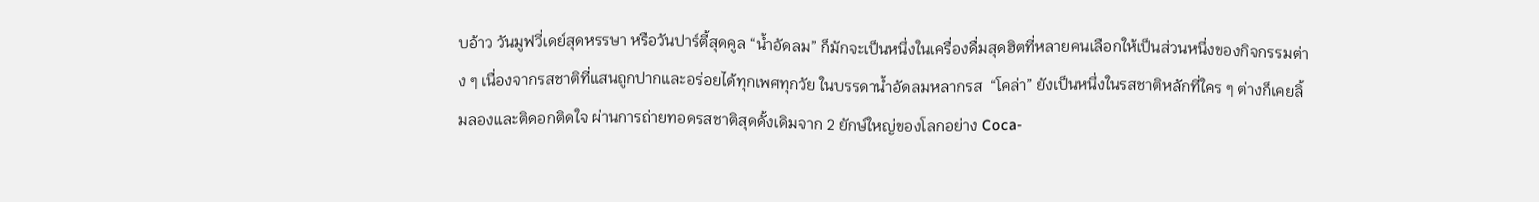บอ้าว วันมูฟวี่เดย์สุดหรรษา หรือวันปาร์ตี้สุดคูล “น้ำอัดลม” ก็มักจะเป็นหนึ่งในเครื่องดื่มสุดฮิตที่หลายคนเลือกให้เป็นส่วนหนึ่งของกิจกรรมต่าง ๆ เนื่องจากรสชาติที่แสนถูกปากและอร่อยได้ทุกเพศทุกวัย ในบรรดาน้ำอัดลมหลากรส  “โคล่า” ยังเป็นหนึ่งในรสชาติหลักที่ใคร ๆ ต่างก็เคยลิ้มลองและติดอกติดใจ ผ่านการถ่ายทอดรสชาติสุดดั้งเดิมจาก 2 ยักษ์ใหญ่ของโลกอย่าง Coca-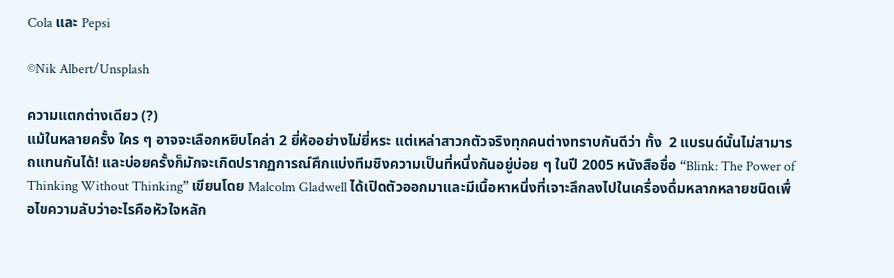Cola และ Pepsi

©Nik Albert/Unsplash

ความแตกต่างเดียว (?)
แม้ในหลายครั้ง ใคร ๆ อาจจะเลือกหยิบโคล่า 2 ยี่ห้ออย่างไม่ยี่หระ แต่เหล่าสาวกตัวจริงทุกคนต่างทราบกันดีว่า ทั้ง  2 แบรนด์นั้นไม่สามารถแทนกันได้! และบ่อยครั้งก็มักจะเกิดปรากฏการณ์ศึกแบ่งทีมชิงความเป็นที่หนึ่งกันอยู่บ่อย ๆ ในปี 2005 หนังสือชื่อ “Blink: The Power of Thinking Without Thinking” เขียนโดย Malcolm Gladwell ได้เปิดตัวออกมาและมีเนื้อหาหนึ่งที่เจาะลึกลงไปในเครื่องดื่มหลากหลายชนิดเพื่อไขความลับว่าอะไรคือหัวใจหลัก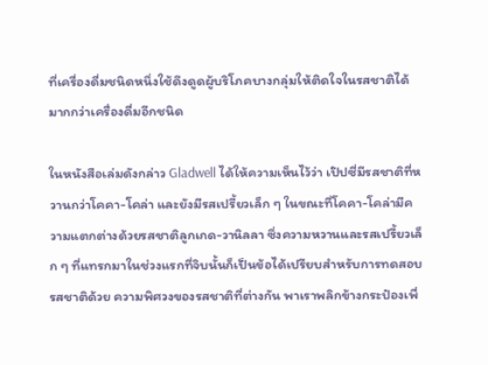ที่เครื่องดื่มชนิดหนึ่งใช้ดึงดูดผู้บริโภคบางกลุ่มให้ติดใจในรสชาติได้มากกว่าเครื่องดื่มอีกชนิด

ในหนังสือเล่มดังกล่าว Gladwell ได้ให้ความเห็นไว้ว่า เป๊ปซี่มีรสชาติที่หวานกว่าโคคา-โคล่า และยังมีรสเปรี้ยวเล็ก ๆ ในขณะที่โคคา-โคล่ามีความแตกต่างด้วยรสชาติลูกเกด-วานิลลา ซึ่งความหวานและรสเปรี้ยวเล็ก ๆ ที่แทรกมาในช่วงแรกที่จิบนั้นก็เป็นข้อได้เปรียบสำหรับการทดสอบรสชาติด้วย ความพิศวงของรสชาติที่ต่างกัน พาเราพลิกข้างกระป๋องเพื่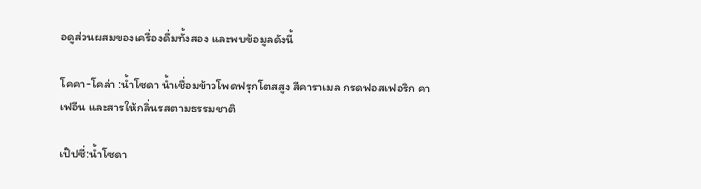อดูส่วนผสมของเครื่องดื่มทั้งสอง และพบข้อมูลดังนี้

โคคา-โคล่า :น้ำโซดา น้ำเชื่อมข้าวโพดฟรุกโตสสูง สีคาราเมล กรดฟอสเฟอริก คาเฟอีน และสารให้กลิ่นรสตามธรรมชาติ

เป๊ปซี่:น้ำโซดา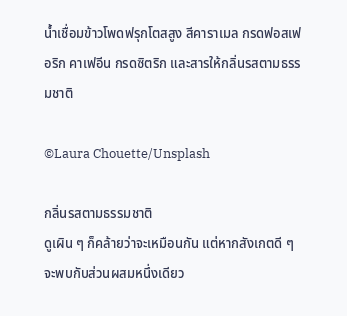น้ำเชื่อมข้าวโพดฟรุกโตสสูง สีคาราเมล กรดฟอสเฟอริก คาเฟอีน กรดซิตริก และสารให้กลิ่นรสตามธรรมชาติ

©Laura Chouette/Unsplash

กลิ่นรสตามธรรมชาติ
ดูเผิน ๆ ก็คล้ายว่าจะเหมือนกัน แต่หากสังเกตดี ๆ จะพบกับส่วนผสมหนึ่งเดียว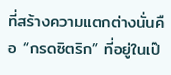ที่สร้างความแตกต่างนั่นคือ “กรดซิตริก” ที่อยู่ในเป๊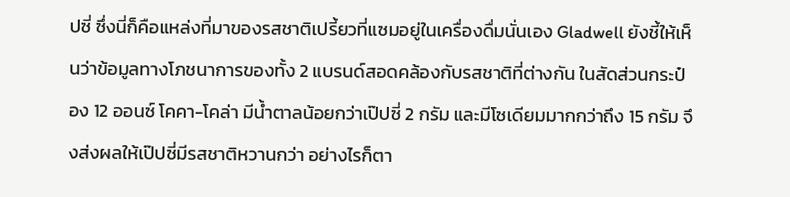ปซี่ ซึ่งนี่ก็คือแหล่งที่มาของรสชาติเปรี้ยวที่แซมอยู่ในเครื่องดื่มนั่นเอง Gladwell ยังชี้ให้เห็นว่าข้อมูลทางโภชนาการของทั้ง 2 แบรนด์สอดคล้องกับรสชาติที่ต่างกัน ในสัดส่วนกระป๋อง 12 ออนซ์ โคคา-โคล่า มีน้ำตาลน้อยกว่าเป๊ปซี่ 2 กรัม และมีโซเดียมมากกว่าถึง 15 กรัม จึงส่งผลให้เป๊ปซี่มีรสชาติหวานกว่า อย่างไรก็ตา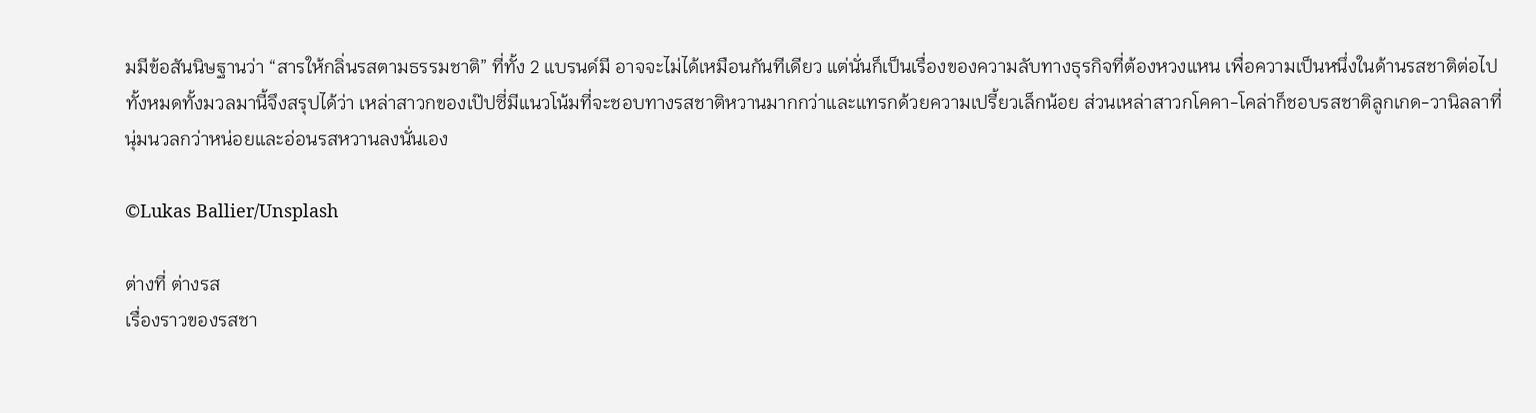มมีข้อสันนิษฐานว่า “สารให้กลิ่นรสตามธรรมชาติ” ที่ทั้ง 2 แบรนด์มี อาจจะไม่ได้เหมือนกันทีเดียว แต่นั่นก็เป็นเรื่องของความลับทางธุรกิจที่ต้องหวงแหน เพื่อความเป็นหนึ่งในด้านรสชาติต่อไป ทั้งหมดทั้งมวลมานี้จึงสรุปได้ว่า เหล่าสาวกของเป๊ปซี่มีแนวโน้มที่จะชอบทางรสชาติหวานมากกว่าและแทรกด้วยความเปรี้ยวเล็กน้อย ส่วนเหล่าสาวกโคคา-โคล่าก็ชอบรสชาติลูกเกด-วานิลลาที่นุ่มนวลกว่าหน่อยและอ่อนรสหวานลงนั่นเอง

©Lukas Ballier/Unsplash

ต่างที่ ต่างรส
เรื่องราวของรสชา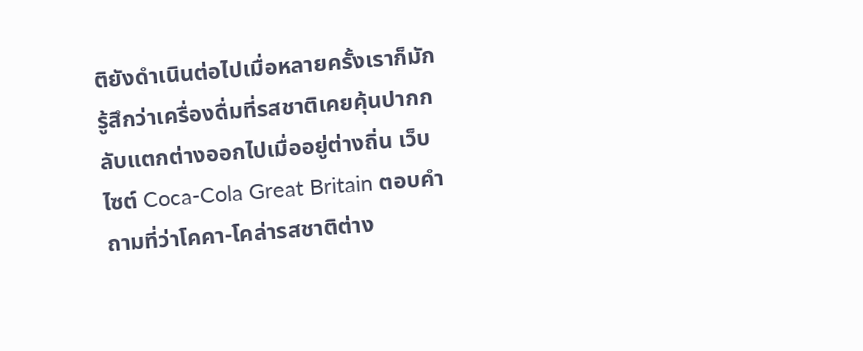ติยังดำเนินต่อไปเมื่อหลายครั้งเราก็มักรู้สึกว่าเครื่องดื่มที่รสชาติเคยคุ้นปากกลับแตกต่างออกไปเมื่ออยู่ต่างถิ่น เว็บไซต์ Coca-Cola Great Britain ตอบคำถามที่ว่าโคคา-โคล่ารสชาติต่าง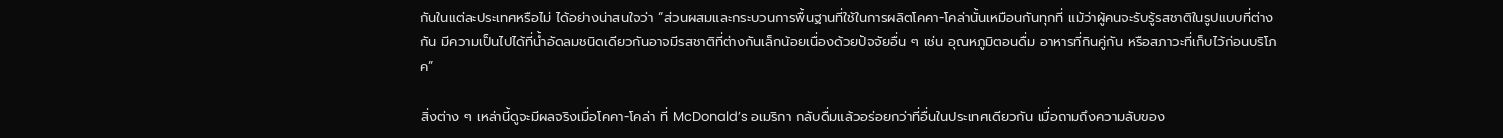กันในแต่ละประเทศหรือไม่ ได้อย่างน่าสนใจว่า “ส่วนผสมและกระบวนการพื้นฐานที่ใช้ในการผลิตโคคา-โคล่านั้นเหมือนกันทุกที่ แม้ว่าผู้คนจะรับรู้รสชาติในรูปแบบที่ต่างกัน มีความเป็นไปได้ที่น้ำอัดลมชนิดเดียวกันอาจมีรสชาติที่ต่างกันเล็กน้อยเนื่องด้วยปัจจัยอื่น ๆ เช่น อุณหภูมิตอนดื่ม อาหารที่กินคู่กัน หรือสภาวะที่เก็บไว้ก่อนบริโภค”

สิ่งต่าง ๆ เหล่านี้ดูจะมีผลจริงเมื่อโคคา-โคล่า ที่ McDonald’s อเมริกา กลับดื่มแล้วอร่อยกว่าที่อื่นในประเทศเดียวกัน เมื่อถามถึงความลับของ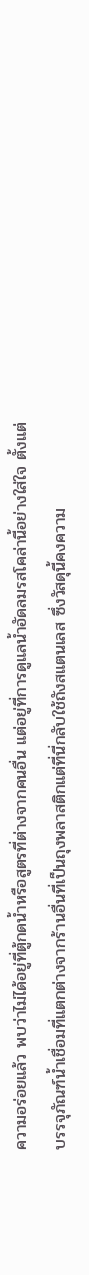ความอร่อยแล้ว พบว่าไม่ได้อยู่ที่ตู้กดน้ำหรือสูตรที่ต่างจากคนอื่น แต่อยู่ที่การดูแลน้ำอัดลมรสโคล่านี้อย่างใส่ใจ ตั้งแต่บรรจุภัณฑ์น้ำเชื่อมที่แตกต่างจากร้านอื่นที่เป็นถุงพลาสติกแต่ที่นี่กลับใช้ถังสแตนเลส ซึ่งวัสดุนี้คงความ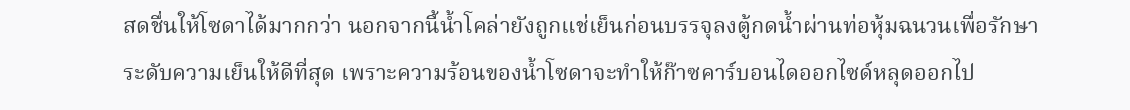สดชื่นให้โซดาได้มากกว่า นอกจากนี้น้ำโคล่ายังถูกแช่เย็นก่อนบรรจุลงตู้กดน้ำผ่านท่อหุ้มฉนวนเพื่อรักษาระดับความเย็นให้ดีที่สุด เพราะความร้อนของน้ำโซดาจะทำให้ก๊าซคาร์บอนไดออกไซด์หลุดออกไป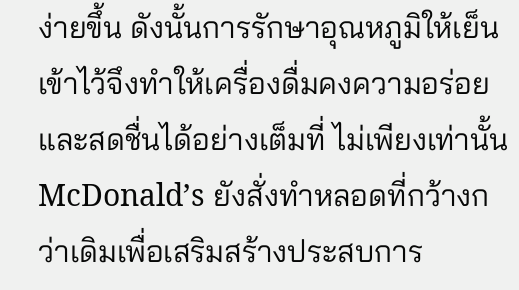ง่ายขึ้น ดังนั้นการรักษาอุณหภูมิให้เย็นเข้าไว้จึงทำให้เครื่องดื่มคงความอร่อยและสดชื่นได้อย่างเต็มที่ ไม่เพียงเท่านั้น McDonald’s ยังสั่งทำหลอดที่กว้างกว่าเดิมเพื่อเสริมสร้างประสบการ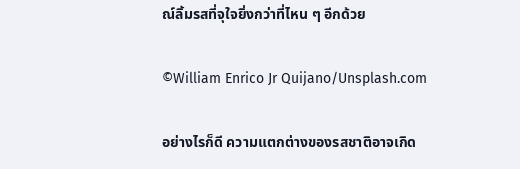ณ์ลิ้มรสที่จุใจยิ่งกว่าที่ไหน ๆ อีกด้วย

©William Enrico Jr Quijano/Unsplash.com

อย่างไรก็ดี ความแตกต่างของรสชาติอาจเกิด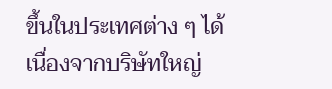ขึ้นในประเทศต่าง ๆ ได้ เนื่องจากบริษัทใหญ่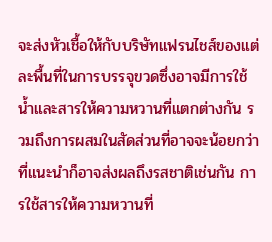จะส่งหัวเชื้อให้กับบริษัทแฟรนไชส์ของแต่ละพื้นที่ในการบรรจุขวดซึ่งอาจมีการใช้น้ำและสารให้ความหวานที่แตกต่างกัน รวมถึงการผสมในสัดส่วนที่อาจจะน้อยกว่าที่แนะนำก็อาจส่งผลถึงรสชาติเช่นกัน การใช้สารให้ความหวานที่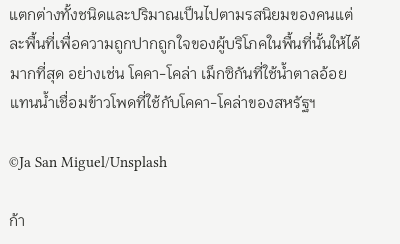แตกต่างทั้งชนิดและปริมาณเป็นไปตามรสนิยมของคนแต่ละพื้นที่เพื่อความถูกปากถูกใจของผู้บริโภคในพื้นที่นั้นให้ได้มากที่สุด อย่างเช่น โคคา-โคล่า เม็กซิกันที่ใช้น้ำตาลอ้อยแทนน้ำเชื่อมข้าวโพดที่ใช้กับโคคา-โคล่าของสหรัฐฯ

©Ja San Miguel/Unsplash

ก้า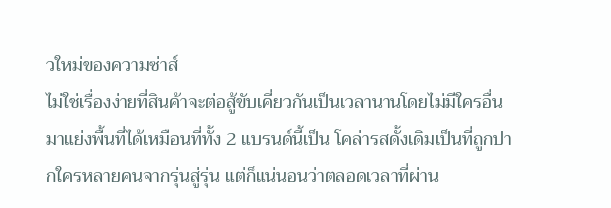วใหม่ของความซ่าส์
ไม่ใช่เรื่องง่ายที่สินค้าจะต่อสู้ขับเคี่ยวกันเป็นเวลานานโดยไม่มีใครอื่นมาแย่งพื้นที่ได้เหมือนที่ทั้ง 2 แบรนด์นี้เป็น โคล่ารสดั้งเดิมเป็นที่ถูกปากใครหลายคนจากรุ่นสู่รุ่น แต่ก็แน่นอนว่าตลอดเวลาที่ผ่าน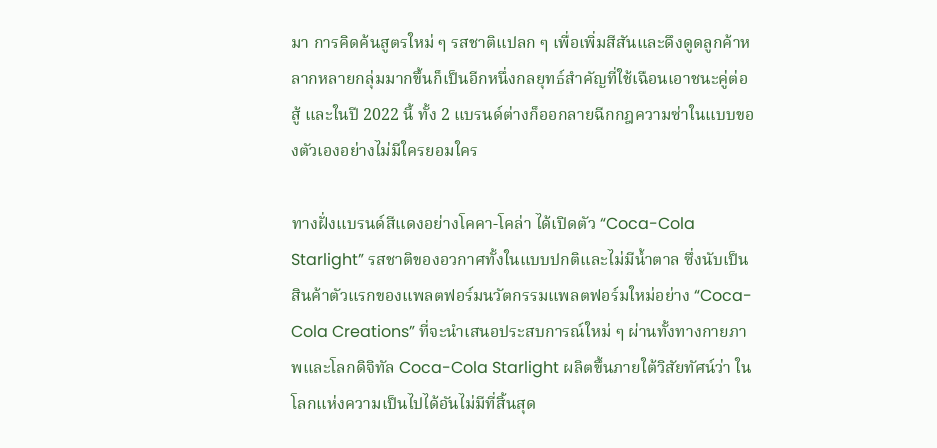มา การคิดค้นสูตรใหม่ ๆ รสชาติแปลก ๆ เพื่อเพิ่มสีสันและดึงดูดลูกค้าหลากหลายกลุ่มมากขึ้นก็เป็นอีกหนึ่งกลยุทธ์สำคัญที่ใช้เฉือนเอาชนะคู่ต่อสู้ และในปี 2022 นี้ ทั้ง 2 แบรนด์ต่างก็ออกลายฉีกกฎความซ่าในแบบของตัวเองอย่างไม่มีใครยอมใคร

ทางฝั่งแบรนด์สีแดงอย่างโคคา-โคล่า ได้เปิดตัว “Coca-Cola Starlight” รสชาติของอวกาศทั้งในแบบปกติและไม่มีน้ำตาล ซึ่งนับเป็นสินค้าตัวแรกของแพลตฟอร์มนวัตกรรมแพลตฟอร์มใหม่อย่าง “Coca-Cola Creations” ที่จะนำเสนอประสบการณ์ใหม่ ๆ ผ่านทั้งทางกายภาพและโลกดิจิทัล Coca-Cola Starlight ผลิตขึ้นภายใต้วิสัยทัศน์ว่า ในโลกแห่งความเป็นไปได้อันไม่มีที่สิ้นสุด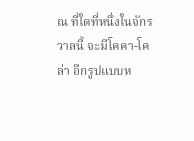ณ ที่ใดที่หนึ่งในจักรวาลนี้ จะมีโคคา-โคล่า อีกรูปแบบห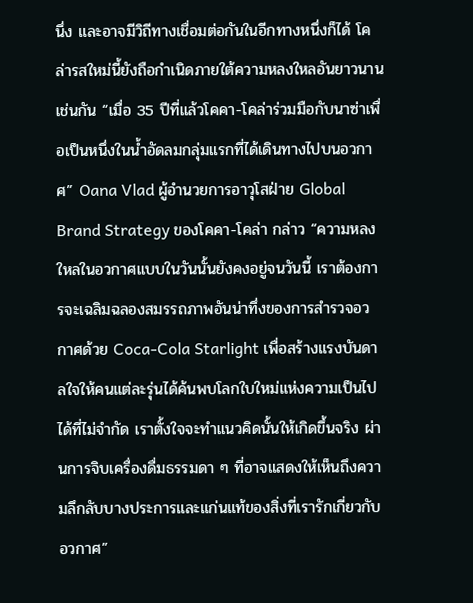นึ่ง และอาจมีวิถีทางเชื่อมต่อกันในอีกทางหนึ่งก็ได้ โคล่ารสใหม่นี้ยังถือกำเนิดภายใต้ความหลงใหลอันยาวนานเช่นกัน “เมื่อ 35 ปีที่แล้วโคคา-โคล่าร่วมมือกับนาซ่าเพื่อเป็นหนึ่งในน้ำอัดลมกลุ่มแรกที่ได้เดินทางไปบนอวกาศ” Oana Vlad ผู้อำนวยการอาวุโสฝ่าย Global Brand Strategy ของโคคา-โคล่า กล่าว “ความหลงใหลในอวกาศแบบในวันนั้นยังคงอยู่จนวันนี้ เราต้องการจะเฉลิมฉลองสมรรถภาพอันน่าทึ่งของการสำรวจอวกาศด้วย Coca-Cola Starlight เพื่อสร้างแรงบันดาลใจให้คนแต่ละรุ่นได้ค้นพบโลกใบใหม่แห่งความเป็นไปได้ที่ไม่จำกัด เราตั้งใจจะทำแนวคิดนั้นให้เกิดขึ้นจริง ผ่านการจิบเครื่องดื่มธรรมดา ๆ ที่อาจแสดงให้เห็นถึงความลึกลับบางประการและแก่นแท้ของสิ่งที่เรารักเกี่ยวกับอวกาศ”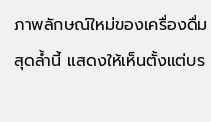ภาพลักษณ์ใหม่ของเครื่องดื่มสุดล้ำนี้ แสดงให้เห็นตั้งแต่บร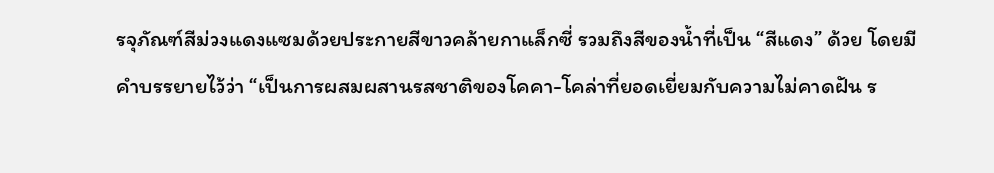รจุภัณฑ์สีม่วงแดงแซมด้วยประกายสีขาวคล้ายกาแล็กซี่ รวมถึงสีของน้ำที่เป็น “สีแดง” ด้วย โดยมีคำบรรยายไว้ว่า “เป็นการผสมผสานรสชาติของโคคา-โคล่าที่ยอดเยี่ยมกับความไม่คาดฝัน ร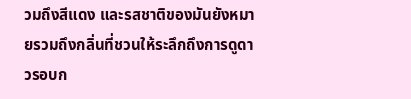วมถึงสีแดง และรสชาติของมันยังหมายรวมถึงกลิ่นที่ชวนให้ระลึกถึงการดูดาวรอบก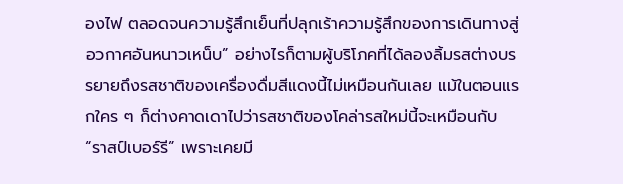องไฟ ตลอดจนความรู้สึกเย็นที่ปลุกเร้าความรู้สึกของการเดินทางสู่อวกาศอันหนาวเหน็บ” อย่างไรก็ตามผู้บริโภคที่ได้ลองลิ้มรสต่างบรรยายถึงรสชาติของเครื่องดื่มสีแดงนี้ไม่เหมือนกันเลย แม้ในตอนแรกใคร ๆ ก็ต่างคาดเดาไปว่ารสชาติของโคล่ารสใหม่นี้จะเหมือนกับ “ราสป์เบอร์รี” เพราะเคยมี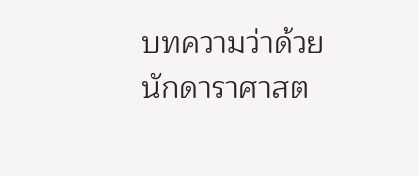บทความว่าด้วยนักดาราศาสต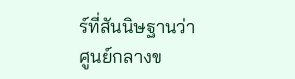ร์ที่สันนิษฐานว่าศูนย์กลางข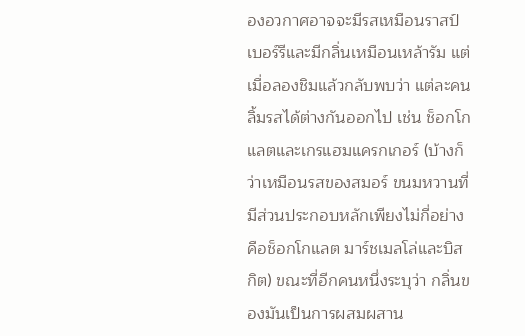องอวกาศอาจจะมีรสเหมือนราสป์เบอร์รีและมีกลิ่นเหมือนเหล้ารัม แต่เมื่อลองชิมแล้วกลับพบว่า แต่ละคนลิ้มรสได้ต่างกันออกไป เช่น ช็อกโกแลตและเกรแฮมแครกเกอร์ (บ้างก็ว่าเหมือนรสของสมอร์ ขนมหวานที่มีส่วนประกอบหลักเพียงไม่กี่อย่างคือช็อกโกแลต มาร์ชเมลโล่และบิสกิต) ขณะที่อีกคนหนึ่งระบุว่า กลิ่นของมันเป็นการผสมผสาน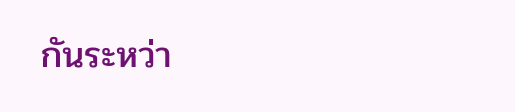กันระหว่า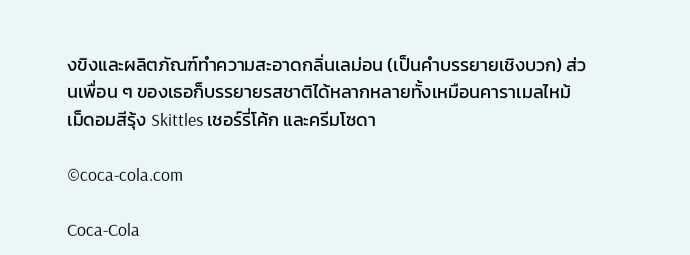งขิงและผลิตภัณฑ์ทำความสะอาดกลิ่นเลม่อน (เป็นคำบรรยายเชิงบวก) ส่วนเพื่อน ๆ ของเธอก็บรรยายรสชาติได้หลากหลายทั้งเหมือนคาราเมลไหม้ เม็ดอมสีรุ้ง Skittles เชอร์รี่โค้ก และครีมโซดา

©coca-cola.com

Coca-Cola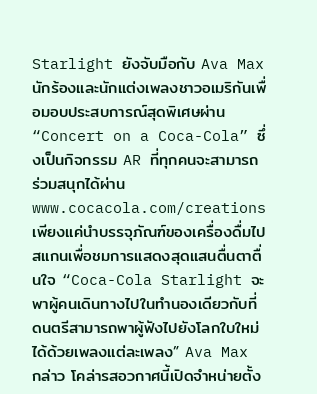Starlight ยังจับมือกับ Ava Max นักร้องและนักแต่งเพลงชาวอเมริกันเพื่อมอบประสบการณ์สุดพิเศษผ่าน “Concert on a Coca-Cola” ซึ่งเป็นกิจกรรม AR ที่ทุกคนจะสามารถร่วมสนุกได้ผ่านwww.cocacola.com/creations เพียงแค่นำบรรจุภัณฑ์ของเครื่องดื่มไปสแกนเพื่อชมการแสดงสุดแสนตื่นตาตื่นใจ “Coca-Cola Starlight จะพาผู้คนเดินทางไปในทำนองเดียวกับที่ดนตรีสามารถพาผู้ฟังไปยังโลกใบใหม่ได้ด้วยเพลงแต่ละเพลง” Ava Max กล่าว โคล่ารสอวกาศนี้เปิดจำหน่ายตั้ง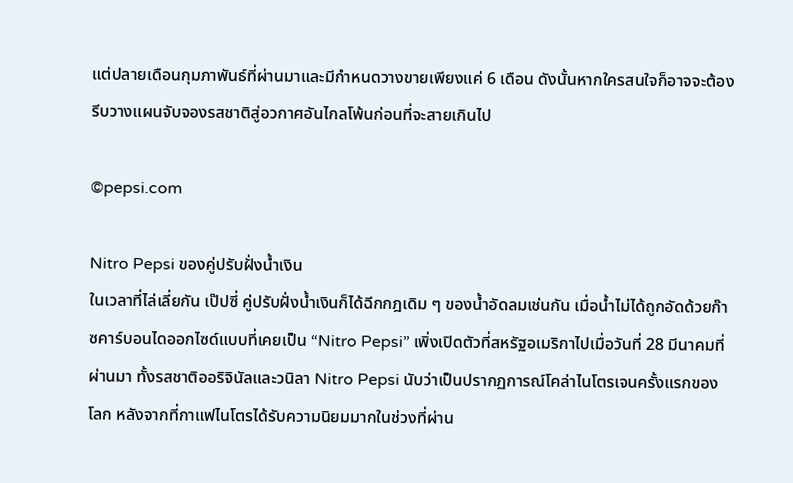แต่ปลายเดือนกุมภาพันธ์ที่ผ่านมาและมีกำหนดวางขายเพียงแค่ 6 เดือน ดังนั้นหากใครสนใจก็อาจจะต้องรีบวางแผนจับจองรสชาติสู่อวกาศอันไกลโพ้นก่อนที่จะสายเกินไป

©pepsi.com

Nitro Pepsi ของคู่ปรับฝั่งน้ำเงิน
ในเวลาที่ไล่เลี่ยกัน เป๊ปซี่ คู่ปรับฝั่งน้ำเงินก็ได้ฉีกกฎเดิม ๆ ของน้ำอัดลมเช่นกัน เมื่อน้ำไม่ได้ถูกอัดด้วยก๊าซคาร์บอนไดออกไซด์แบบที่เคยเป็น “Nitro Pepsi” เพิ่งเปิดตัวที่สหรัฐอเมริกาไปเมื่อวันที่ 28 มีนาคมที่ผ่านมา ทั้งรสชาติออริจินัลและวนิลา Nitro Pepsi นับว่าเป็นปรากฏการณ์โคล่าไนโตรเจนครั้งแรกของโลก หลังจากที่กาแฟไนโตรได้รับความนิยมมากในช่วงที่ผ่าน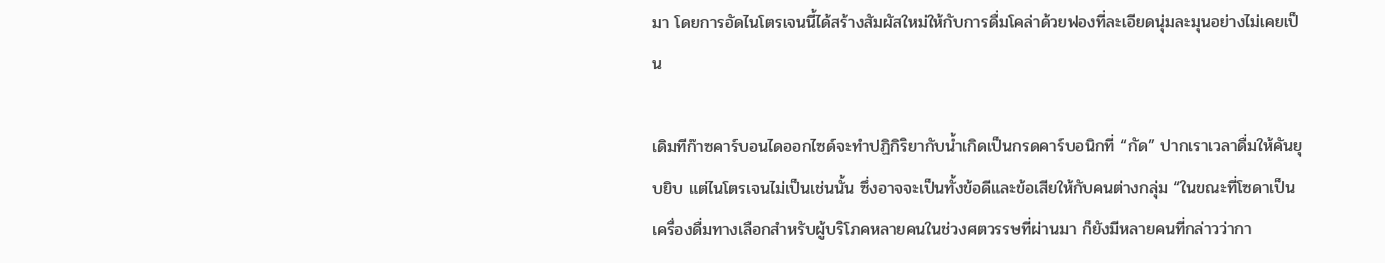มา โดยการอัดไนโตรเจนนี้ได้สร้างสัมผัสใหม่ให้กับการดื่มโคล่าด้วยฟองที่ละเอียดนุ่มละมุนอย่างไม่เคยเป็น

เดิมทีก๊าซคาร์บอนไดออกไซด์จะทำปฏิกิริยากับน้ำเกิดเป็นกรดคาร์บอนิกที่ “กัด” ปากเราเวลาดื่มให้คันยุบยิบ แต่ไนโตรเจนไม่เป็นเช่นนั้น ซึ่งอาจจะเป็นทั้งข้อดีและข้อเสียให้กับคนต่างกลุ่ม “ในขณะที่โซดาเป็นเครื่องดื่มทางเลือกสำหรับผู้บริโภคหลายคนในช่วงศตวรรษที่ผ่านมา ก็ยังมีหลายคนที่กล่าวว่ากา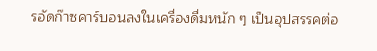รอัดก๊าซคาร์บอนลงในเครื่องดื่มหนัก ๆ เป็นอุปสรรคต่อ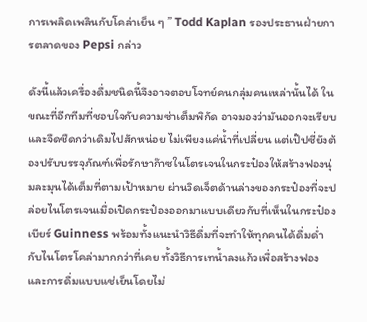การเพลิดเพลินกับโคล่าเย็น ๆ ” Todd Kaplan รองประธานฝ่ายการตลาดของ Pepsi กล่าว

ดังนี้แล้วเครื่องดื่มชนิดนี้จึงอาจตอบโจทย์คนกลุ่มคนเหล่านั้นได้ ในขณะที่อีกทีมที่ชอบใจกับความซ่าเต็มพิกัด อาจมองว่ามันออกจะเรียบและจืดชืดกว่าเดิมไปสักหน่อย ไม่เพียงแค่น้ำที่เปลี่ยน แต่เป๊ปซี่ยังต้องปรับบรรจุภัณฑ์เพื่อรักษาก๊าซในโตรเจนในกระป๋องให้สร้างฟองนุ่มละมุนได้เต็มที่ตามเป้าหมาย ผ่านวิดเจ็ตด้านล่างของกระป๋องที่จะปล่อยไนโตรเจนเมื่อเปิดกระป๋องออกมาแบบเดียวกับที่เห็นในกระป๋องเบียร์ Guinness พร้อมทั้งแนะนำวิธีดื่มที่จะทำให้ทุกคนได้ดื่มด่ำกับไนโตรโคล่ามากกว่าที่เคย ทั้งวิธีการเทน้ำลงแก้วเพื่อสร้างฟองและการดื่มแบบแช่เย็นโดยไม่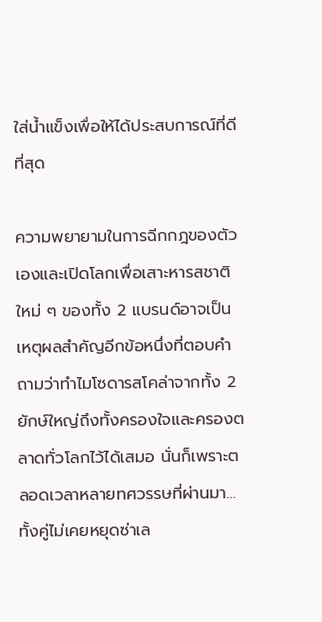ใส่น้ำแข็งเพื่อให้ได้ประสบการณ์ที่ดีที่สุด

ความพยายามในการฉีกกฎของตัวเองและเปิดโลกเพื่อเสาะหารสชาติใหม่ ๆ ของทั้ง 2 แบรนด์อาจเป็นเหตุผลสำคัญอีกข้อหนึ่งที่ตอบคำถามว่าทำไมโซดารสโคล่าจากทั้ง 2 ยักษ์ใหญ่ถึงทั้งครองใจและครองตลาดทั่วโลกไว้ได้เสมอ นั่นก็เพราะตลอดเวลาหลายทศวรรษที่ผ่านมา…ทั้งคู่ไม่เคยหยุดซ่าเล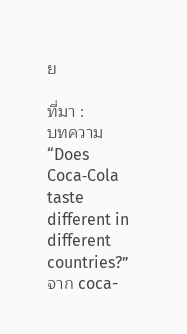ย

ที่มา :
บทความ “Does Coca‑Cola taste different in different countries?” จาก coca-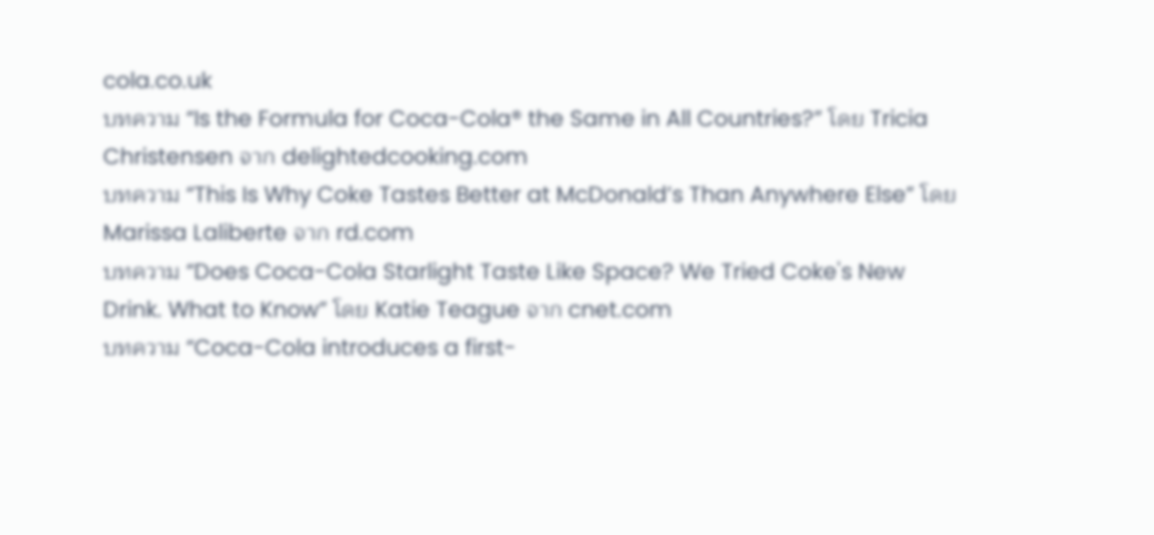cola.co.uk
บทความ “Is the Formula for Coca-Cola® the Same in All Countries?” โดย Tricia Christensen จาก delightedcooking.com
บทความ “This Is Why Coke Tastes Better at McDonald’s Than Anywhere Else” โดย Marissa Laliberte จาก rd.com
บทความ “Does Coca-Cola Starlight Taste Like Space? We Tried Coke's New Drink. What to Know” โดย Katie Teague จาก cnet.com
บทความ “Coca-Cola introduces a first-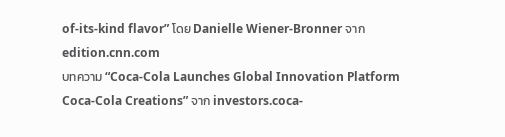of-its-kind flavor” โดย Danielle Wiener-Bronner จาก edition.cnn.com
บทความ “Coca-Cola Launches Global Innovation Platform Coca-Cola Creations” จาก investors.coca-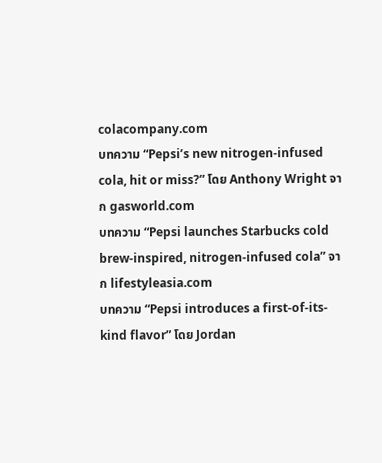colacompany.com
บทความ “Pepsi’s new nitrogen-infused cola, hit or miss?” โดย Anthony Wright จาก gasworld.com
บทความ “Pepsi launches Starbucks cold brew-inspired, nitrogen-infused cola” จาก lifestyleasia.com
บทความ “Pepsi introduces a first-of-its-kind flavor” โดย Jordan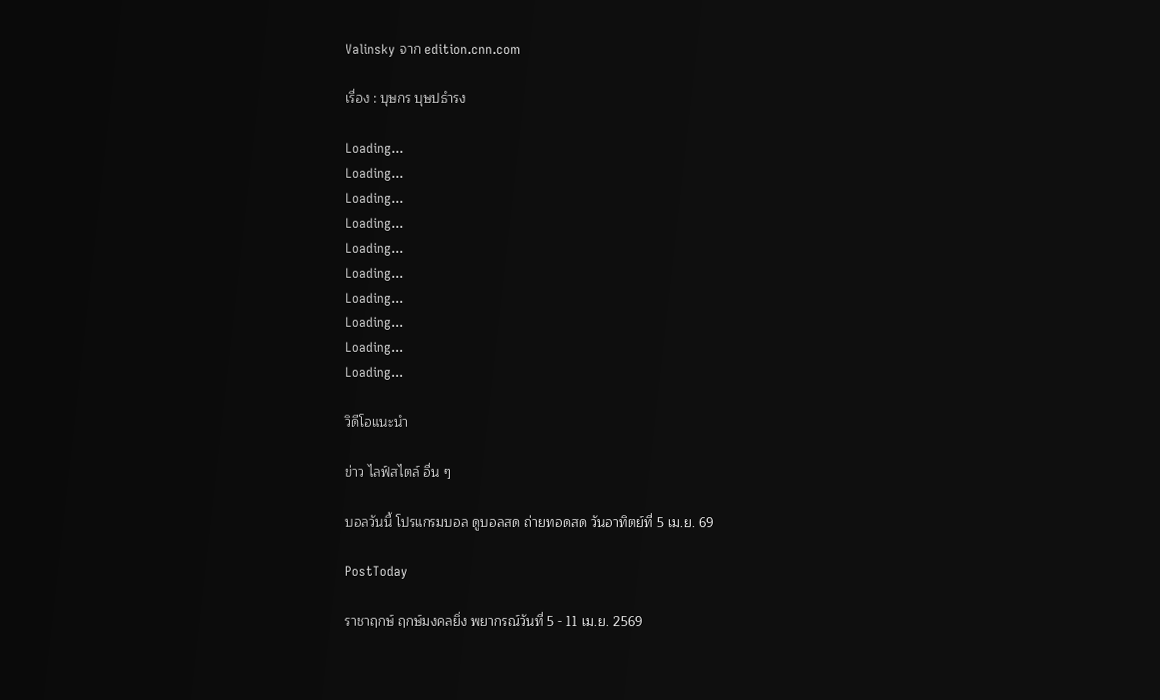Valinsky จาก edition.cnn.com

เรื่อง : บุษกร บุษปธำรง

Loading...
Loading...
Loading...
Loading...
Loading...
Loading...
Loading...
Loading...
Loading...
Loading...

วิดีโอแนะนำ

ข่าว ไลฟ์สไตล์ อื่น ๆ

บอลวันนี้ โปรแกรมบอล ดูบอลสด ถ่ายทอดสด วันอาทิตย์ที่ 5 เม.ย. 69

PostToday

ราชาฤกษ์ ฤกษ์มงคลยิ่ง พยากรณ์วันที่ 5 - 11 เม.ย. 2569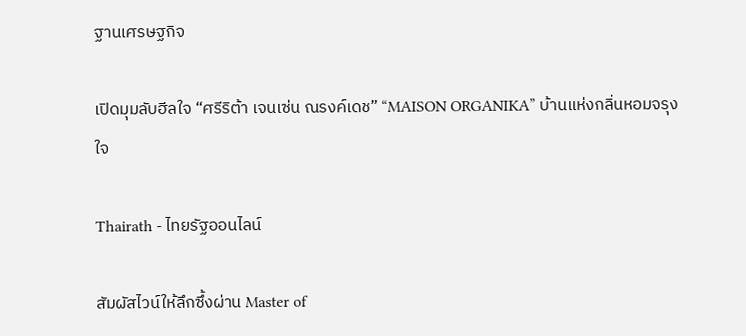ฐานเศรษฐกิจ

เปิดมุมลับฮีลใจ “ศรีริต้า เจนเซ่น ณรงค์เดช” “MAISON ORGANIKA” บ้านแห่งกลิ่นหอมจรุงใจ

Thairath - ไทยรัฐออนไลน์

สัมผัสไวน์ให้ลึกซึ้งผ่าน Master of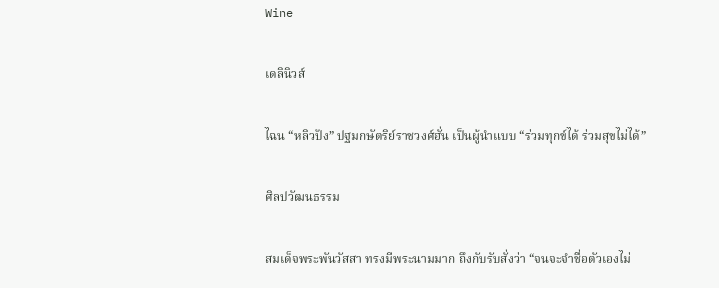Wine

เดลินิวส์

ไฉน “หลิวปัง” ปฐมกษัตริย์ราชวงศ์ฮั่น เป็นผู้นำแบบ “ร่วมทุกข์ได้ ร่วมสุขไม่ได้”

ศิลปวัฒนธรรม

สมเด็จพระพันวัสสา ทรงมีพระนามมาก ถึงกับรับสั่งว่า “จนจะจำชื่อตัวเองไม่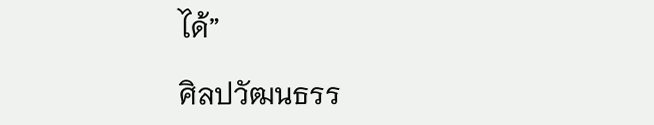ได้”

ศิลปวัฒนธรร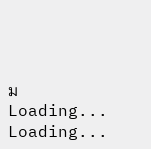ม
Loading...
Loading...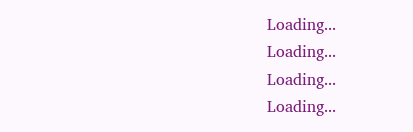Loading...
Loading...
Loading...
Loading...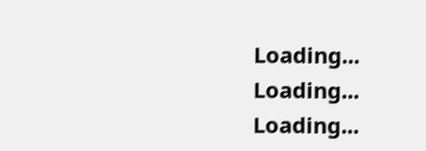Loading...
Loading...
Loading...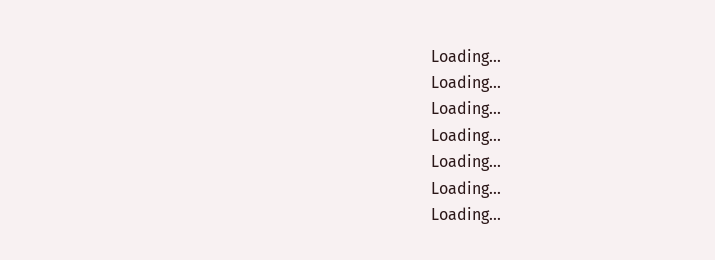Loading...
Loading...
Loading...
Loading...
Loading...
Loading...
Loading...